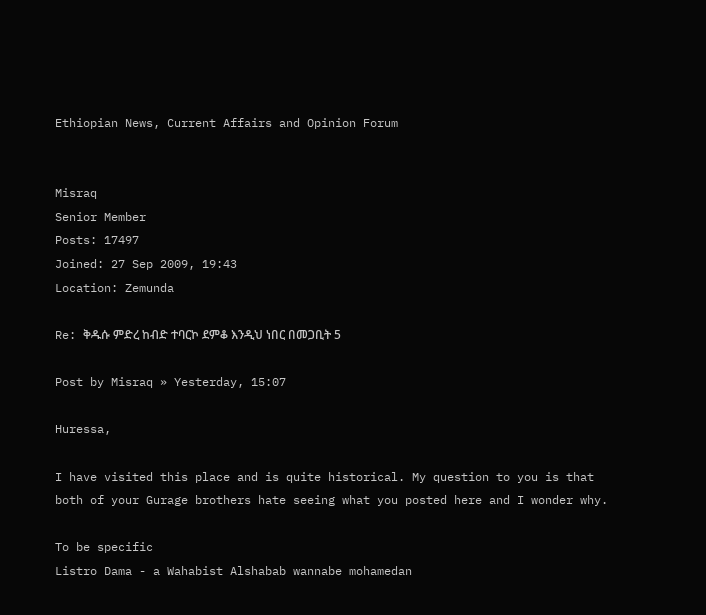Ethiopian News, Current Affairs and Opinion Forum


Misraq
Senior Member
Posts: 17497
Joined: 27 Sep 2009, 19:43
Location: Zemunda

Re: ቅዱሱ ምድረ ከብድ ተባርኮ ደምቆ እንዲህ ነበር በመጋቢት 5

Post by Misraq » Yesterday, 15:07

Huressa,

I have visited this place and is quite historical. My question to you is that both of your Gurage brothers hate seeing what you posted here and I wonder why.

To be specific
Listro Dama - a Wahabist Alshabab wannabe mohamedan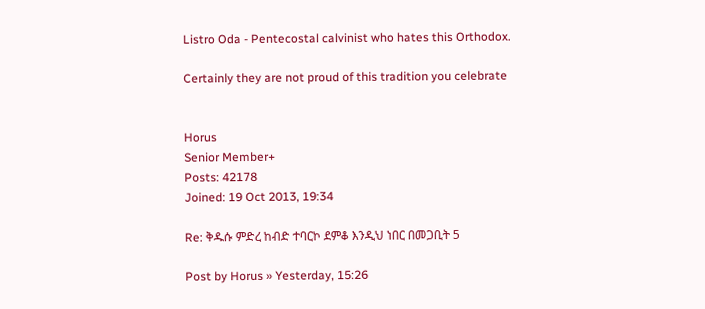Listro Oda - Pentecostal calvinist who hates this Orthodox.

Certainly they are not proud of this tradition you celebrate


Horus
Senior Member+
Posts: 42178
Joined: 19 Oct 2013, 19:34

Re: ቅዱሱ ምድረ ከብድ ተባርኮ ደምቆ እንዲህ ነበር በመጋቢት 5

Post by Horus » Yesterday, 15:26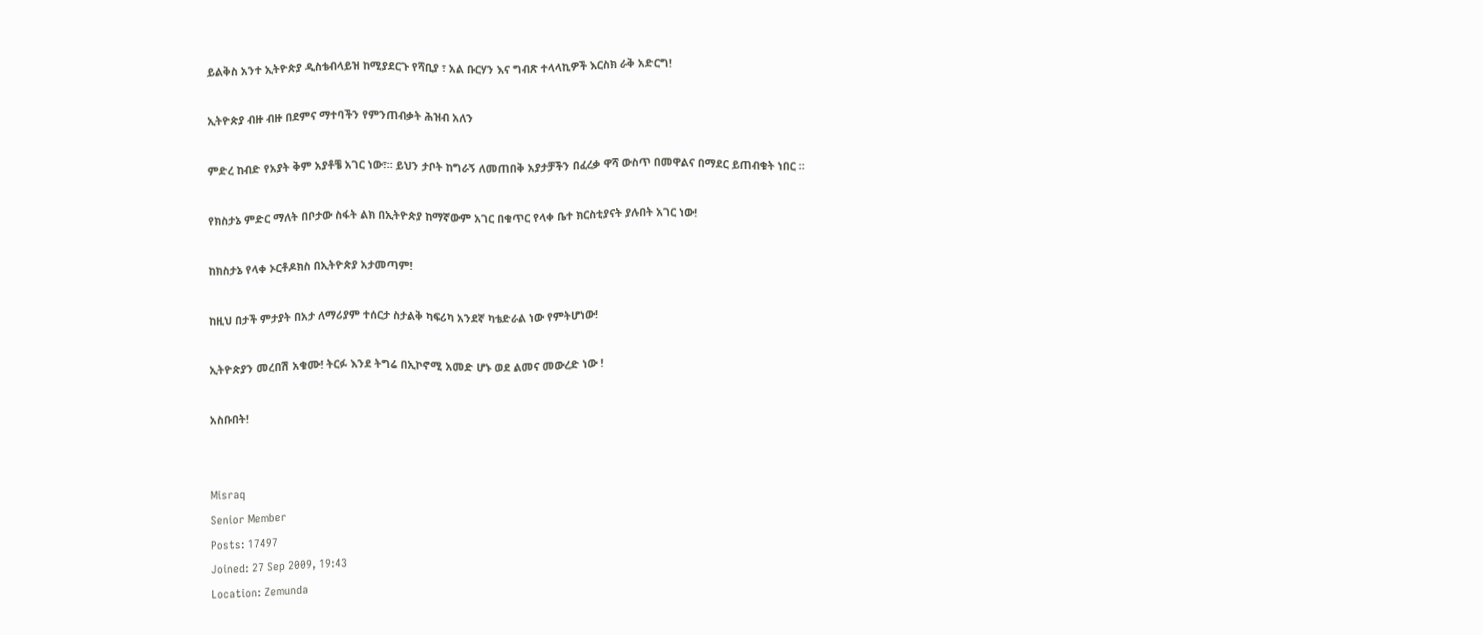ይልቅስ አንተ ኢትዮጵያ ዲስቴብላይዝ ከሚያደርጉ የሻቢያ ፣ አል ቡርሃን እና ግብጽ ተላላኪዎች እርስክ ራቅ አድርግ!

ኢትዮጵያ ብዙ ብዙ በደምና ማተባችን የምንጠብቃት ሕዝብ አለን

ምድረ ከብድ የአያት ቅም አያቶቼ አገር ነው፣። ይህን ታቦት ከግራኝ ለመጠበቅ አያታቻችን በፈረቃ ዋሻ ውስጥ በመዋልና በማደር ይጠብቁት ነበር ።

የክስታኔ ምድር ማለት በቦታው ስፋት ልክ በኢትዮጵያ ከማኛውም አገር በቁጥር የላቀ ቤተ ክርስቲያናት ያሉበት አገር ነው!

ከክስታኔ የላቀ ኦርቶዶክስ በኢትዮጵያ አታመጣም!

ከዚህ በታች ምታያት በአታ ለማሪያም ተሰርታ ስታልቅ ካፍሪካ አንደኛ ካቴድራል ነው የምትሆነው!

ኢትዮጵያን መረበሽ አቁሙ! ትርፉ እንደ ትግሬ በኢኮኖሚ አመድ ሆኑ ወደ ልመና መውረድ ነው !

አስቡበት!


Misraq
Senior Member
Posts: 17497
Joined: 27 Sep 2009, 19:43
Location: Zemunda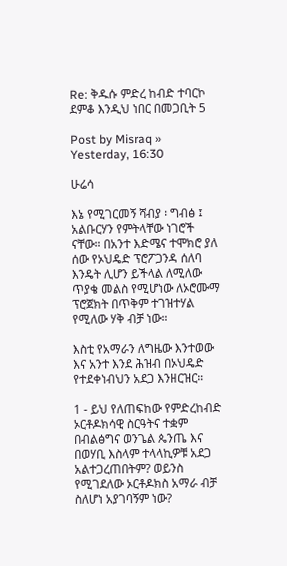Re: ቅዱሱ ምድረ ከብድ ተባርኮ ደምቆ እንዲህ ነበር በመጋቢት 5

Post by Misraq » Yesterday, 16:30

ሁሬሳ

እኔ የሚገርመኝ ሻብያ ፡ ግብፅ ፤ አልቡርሃን የምትላቸው ነገሮች ናቸው። በአንተ እድሜና ተሞክሮ ያለ ሰው የኦህዴድ ፕሮፖጋንዳ ሰለባ እንዴት ሊሆን ይችላል ለሚለው ጥያቄ መልስ የሚሆነው ለኦሮሙማ ፕሮጀክት በጥቅም ተገዝተሃል የሚለው ሃቅ ብቻ ነው።

እስቲ የአማራን ለግዜው እንተወው እና አንተ እንደ ሕዝብ በኦህዴድ የተደቀነብህን አደጋ እንዘርዝር።

1 - ይህ የለጠፍከው የምድረከብድ ኦርቶዶክሳዊ ስርዓትና ተቋም በብልፅግና ወንጌል ጴንጤ እና በወሃቢ እስላም ተላላኪዎቹ አደጋ አልተጋረጠበትም? ወይንስ የሚገደለው ኦርቶዶክስ አማራ ብቻ ስለሆነ አያገባኝም ነው?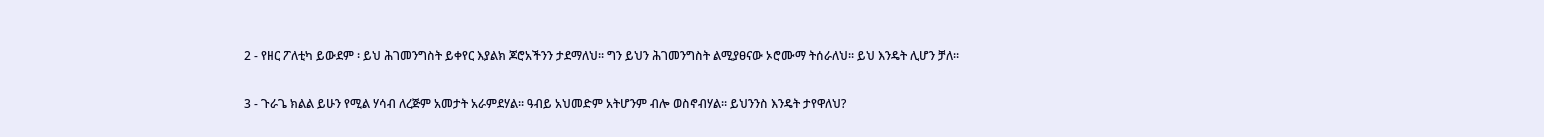2 - የዘር ፖለቲካ ይውደም ፡ ይህ ሕገመንግስት ይቀየር እያልክ ጆሮአችንን ታደማለህ። ግን ይህን ሕገመንግስት ልሚያፀናው ኦሮሙማ ትሰራለህ። ይህ እንዴት ሊሆን ቻለ።

3 - ጉራጌ ክልል ይሁን የሚል ሃሳብ ለረጅም አመታት አራምደሃል። ዓብይ አህመድም አትሆንም ብሎ ወስኖብሃል። ይህንንስ እንዴት ታየዋለህ?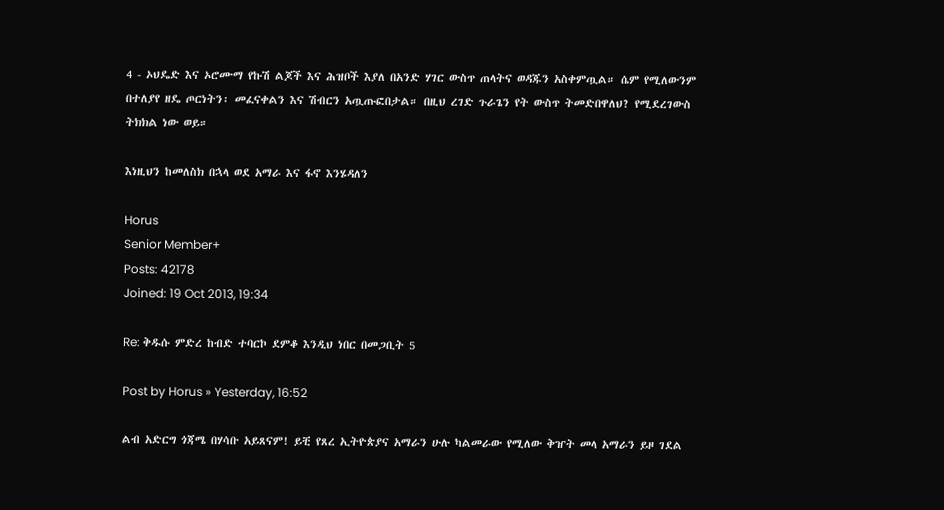4 - ኦህዴድ እና ኦሮሙማ የኩሽ ልጆች እና ሕዝቦች እያለ በአንድ ሃገር ውስጥ ጠላትና ወዳጁን አስቀምጧል። ሴም የሚለውንም በተለያየ ዘዴ ጦርነትን፡ መፈናቀልን እና ሽብርን አጧጡፎበታል። በዚህ ረገድ ጉራጌን የት ውስጥ ትመድበዋለህ? የሚደረገውስ ትክክል ነው ወይ።

እነዚህን ከመለስክ በኋላ ወደ አማራ እና ፋኖ እንሄዳለን

Horus
Senior Member+
Posts: 42178
Joined: 19 Oct 2013, 19:34

Re: ቅዱሱ ምድረ ከብድ ተባርኮ ደምቆ እንዲህ ነበር በመጋቢት 5

Post by Horus » Yesterday, 16:52

ልብ አድርግ ጎጃሜ በሃሳቡ አይጸናም! ይቺ የጸረ ኢትዮጵያና አማራን ሁሉ ካልመራው የሚለው ቅዠት መላ አማራን ይዞ ገደል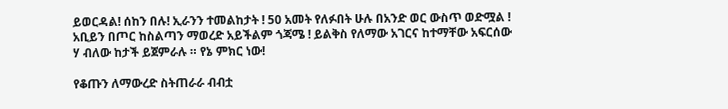ይወርዳል! ሰከን በሉ! ኢራንን ተመልከታት ! 50 አመት የለፉበት ሁሉ በአንድ ወር ውስጥ ወድሟል ! አቢይን በጦር ከስልጣን ማወረድ አይችልም ጎጃሜ ! ይልቅስ የለማው አገርና ከተማቸው አፍርሰው ሃ ብለው ከታች ይጀምራሉ ። የኔ ምክር ነው!

የቆጡን ለማውረድ ስትጠራራ ብብቷ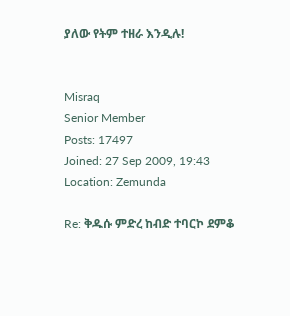ያለው የትም ተዘራ እንዲሉ!


Misraq
Senior Member
Posts: 17497
Joined: 27 Sep 2009, 19:43
Location: Zemunda

Re: ቅዱሱ ምድረ ከብድ ተባርኮ ደምቆ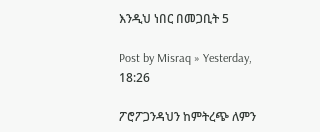እንዲህ ነበር በመጋቢት 5

Post by Misraq » Yesterday, 18:26

ፖሮፖጋንዳህን ከምትረጭ ለምን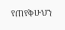የጠየቅሁህን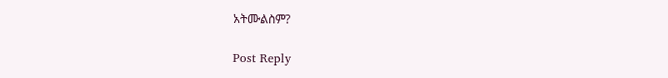አትሙልስም?

Post Reply